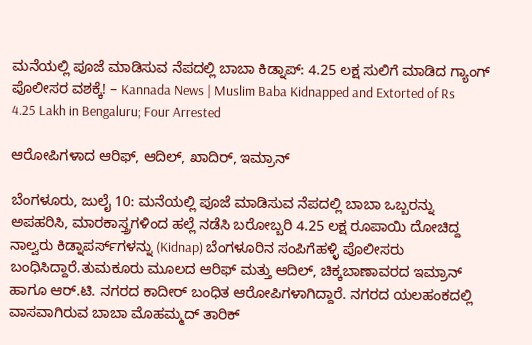ಮನೆಯಲ್ಲಿ ಪೂಜೆ ಮಾಡಿಸುವ ನೆಪದಲ್ಲಿ ಬಾಬಾ ಕಿಡ್ನಾಪ್: 4.25 ಲಕ್ಷ ಸುಲಿಗೆ ಮಾಡಿದ ಗ್ಯಾಂಗ್ ಪೊಲೀಸರ ವಶಕ್ಕೆ! – Kannada News | Muslim Baba Kidnapped and Extorted of Rs 4.25 Lakh in Bengaluru; Four Arrested

ಆರೋಪಿಗಳಾದ ಆರಿಫ್, ಆದಿಲ್, ಖಾದಿರ್, ಇಮ್ರಾನ್

ಬೆಂಗಳೂರು, ಜುಲೈ 10: ಮನೆಯಲ್ಲಿ ಪೂಜೆ ಮಾಡಿಸುವ ನೆಪದಲ್ಲಿ ಬಾಬಾ ಒಬ್ಬರನ್ನು ಅಪಹರಿಸಿ, ಮಾರಕಾಸ್ತ್ರಗಳಿಂದ ಹಲ್ಲೆ ನಡೆಸಿ ಬರೋಬ್ಬರಿ 4.25 ಲಕ್ಷ ರೂಪಾಯಿ ದೋಚಿದ್ದ ನಾಲ್ವರು ಕಿಡ್ನಾಪರ್ಸ್‌ಗಳನ್ನು (Kidnap) ಬೆಂಗಳೂರಿನ ಸಂಪಿಗೆಹಳ್ಳಿ ಪೊಲೀಸರು ಬಂಧಿಸಿದ್ದಾರೆ.ತುಮಕೂರು ಮೂಲದ ಆರಿಫ್ ಮತ್ತು ಆದಿಲ್, ಚಿಕ್ಕಬಾಣಾವರದ ಇಮ್ರಾನ್ ಹಾಗೂ ಆರ್.ಟಿ. ನಗರದ ಕಾದೀರ್ ಬಂಧಿತ ಆರೋಪಿಗಳಾಗಿದ್ದಾರೆ. ನಗರದ ಯಲಹಂಕದಲ್ಲಿ ವಾಸವಾಗಿರುವ ಬಾಬಾ ಮೊಹಮ್ಮದ್ ತಾರಿಕ್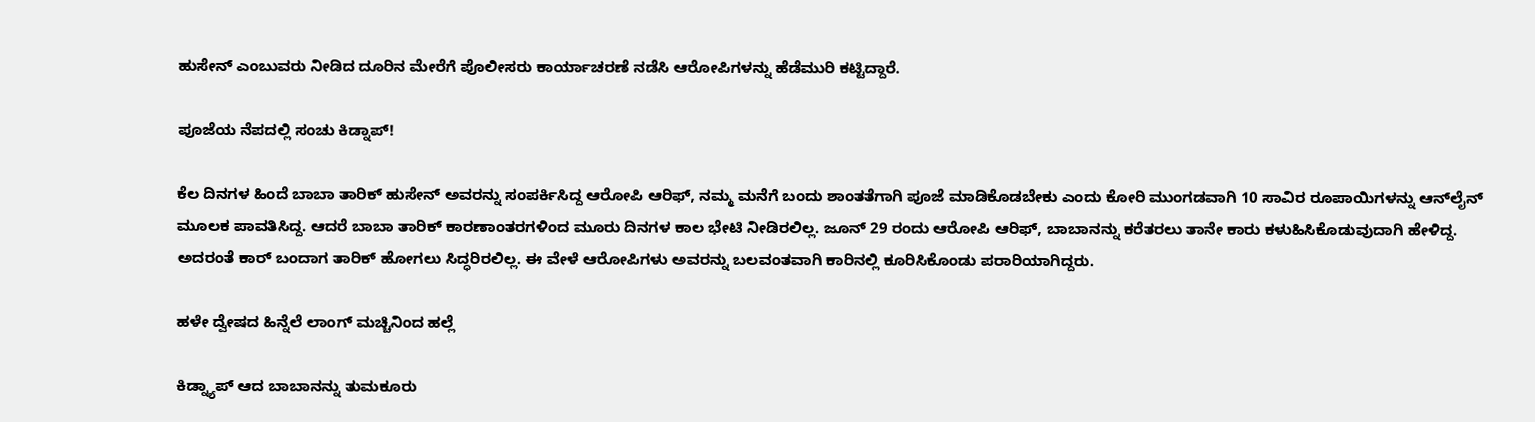ಹುಸೇನ್ ಎಂಬುವರು ನೀಡಿದ ದೂರಿನ ಮೇರೆಗೆ ಪೊಲೀಸರು ಕಾರ್ಯಾಚರಣೆ ನಡೆಸಿ ಆರೋಪಿಗಳನ್ನು ಹೆಡೆಮುರಿ ಕಟ್ಟಿದ್ದಾರೆ.

ಪೂಜೆಯ ನೆಪದಲ್ಲಿ ಸಂಚು ಕಿಡ್ನಾಪ್!

ಕೆಲ ದಿನಗಳ ಹಿಂದೆ ಬಾಬಾ ತಾರಿಕ್ ಹುಸೇನ್ ಅವರನ್ನು ಸಂಪರ್ಕಿಸಿದ್ದ ಆರೋಪಿ ಆರಿಫ್, ನಮ್ಮ ಮನೆಗೆ ಬಂದು ಶಾಂತತೆಗಾಗಿ ಪೂಜೆ ಮಾಡಿಕೊಡಬೇಕು ಎಂದು ಕೋರಿ ಮುಂಗಡವಾಗಿ 10 ಸಾವಿರ ರೂಪಾಯಿಗಳನ್ನು ಆನ್‌ಲೈನ್ ಮೂಲಕ ಪಾವತಿಸಿದ್ದ. ಆದರೆ ಬಾಬಾ ತಾರಿಕ್ ಕಾರಣಾಂತರಗಳಿಂದ ಮೂರು ದಿನಗಳ ಕಾಲ ಭೇಟಿ ನೀಡಿರಲಿಲ್ಲ. ಜೂನ್ 29 ರಂದು ಆರೋಪಿ ಆರಿಫ್, ಬಾಬಾನನ್ನು ಕರೆತರಲು ತಾನೇ ಕಾರು ಕಳುಹಿಸಿಕೊಡುವುದಾಗಿ ಹೇಳಿದ್ದ. ಅದರಂತೆ ಕಾರ್ ಬಂದಾಗ ತಾರಿಕ್ ಹೋಗಲು ಸಿದ್ಧರಿರಲಿಲ್ಲ. ಈ ವೇಳೆ ಆರೋಪಿಗಳು ಅವರನ್ನು ಬಲವಂತವಾಗಿ ಕಾರಿನಲ್ಲಿ ಕೂರಿಸಿಕೊಂಡು ಪರಾರಿಯಾಗಿದ್ದರು.

ಹಳೇ ದ್ವೇಷದ ಹಿನ್ನೆಲೆ ಲಾಂಗ್ ಮಚ್ಚಿನಿಂದ ಹಲ್ಲೆ

ಕಿಡ್ನ್ಯಾಪ್ ಆದ ಬಾಬಾನನ್ನು ತುಮಕೂರು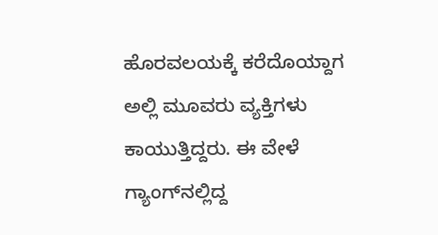ಹೊರವಲಯಕ್ಕೆ ಕರೆದೊಯ್ದಾಗ ಅಲ್ಲಿ ಮೂವರು ವ್ಯಕ್ತಿಗಳು ಕಾಯುತ್ತಿದ್ದರು. ಈ ವೇಳೆ ಗ್ಯಾಂಗ್‌ನಲ್ಲಿದ್ದ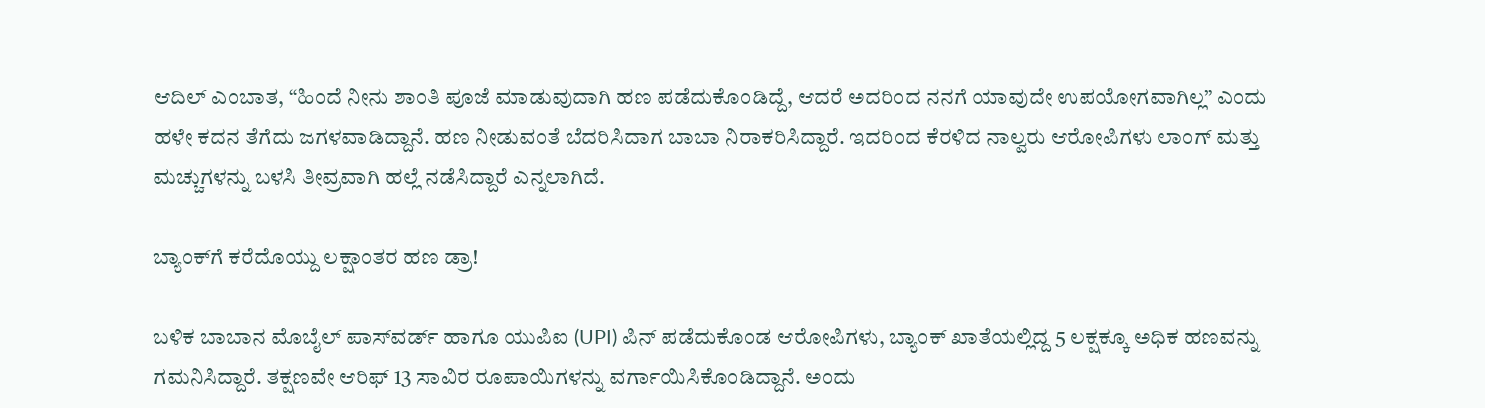ಆದಿಲ್ ಎಂಬಾತ, “ಹಿಂದೆ ನೀನು ಶಾಂತಿ ಪೂಜೆ ಮಾಡುವುದಾಗಿ ಹಣ ಪಡೆದುಕೊಂಡಿದ್ದೆ, ಆದರೆ ಅದರಿಂದ ನನಗೆ ಯಾವುದೇ ಉಪಯೋಗವಾಗಿಲ್ಲ” ಎಂದು ಹಳೇ ಕದನ ತೆಗೆದು ಜಗಳವಾಡಿದ್ದಾನೆ. ಹಣ ನೀಡುವಂತೆ ಬೆದರಿಸಿದಾಗ ಬಾಬಾ ನಿರಾಕರಿಸಿದ್ದಾರೆ. ಇದರಿಂದ ಕೆರಳಿದ ನಾಲ್ವರು ಆರೋಪಿಗಳು ಲಾಂಗ್ ಮತ್ತು ಮಚ್ಚುಗಳನ್ನು ಬಳಸಿ ತೀವ್ರವಾಗಿ ಹಲ್ಲೆ ನಡೆಸಿದ್ದಾರೆ ಎನ್ನಲಾಗಿದೆ.

ಬ್ಯಾಂಕ್‌ಗೆ ಕರೆದೊಯ್ದು ಲಕ್ಷಾಂತರ ಹಣ ಡ್ರಾ!

ಬಳಿಕ ಬಾಬಾನ ಮೊಬೈಲ್ ಪಾಸ್‌ವರ್ಡ್ ಹಾಗೂ ಯುಪಿಐ (UPI) ಪಿನ್ ಪಡೆದುಕೊಂಡ ಆರೋಪಿಗಳು, ಬ್ಯಾಂಕ್ ಖಾತೆಯಲ್ಲಿದ್ದ 5 ಲಕ್ಷಕ್ಕೂ ಅಧಿಕ ಹಣವನ್ನು ಗಮನಿಸಿದ್ದಾರೆ. ತಕ್ಷಣವೇ ಆರಿಫ್ 13 ಸಾವಿರ ರೂಪಾಯಿಗಳನ್ನು ವರ್ಗಾಯಿಸಿಕೊಂಡಿದ್ದಾನೆ. ಅಂದು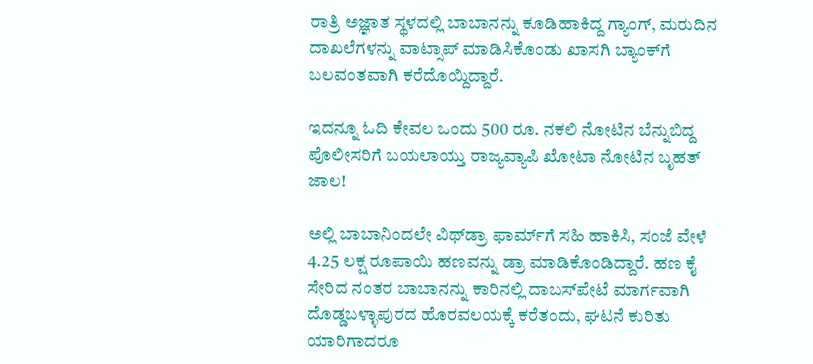ರಾತ್ರಿ ಅಜ್ಞಾತ ಸ್ಥಳದಲ್ಲಿ ಬಾಬಾನನ್ನು ಕೂಡಿಹಾಕಿದ್ದ ಗ್ಯಾಂಗ್, ಮರುದಿನ ದಾಖಲೆಗಳನ್ನು ವಾಟ್ಸಾಪ್ ಮಾಡಿಸಿಕೊಂಡು ಖಾಸಗಿ ಬ್ಯಾಂಕ್‌ಗೆ ಬಲವಂತವಾಗಿ ಕರೆದೊಯ್ದಿದ್ದಾರೆ.

ಇದನ್ನೂ ಓದಿ ಕೇವಲ ಒಂದು 500 ರೂ. ನಕಲಿ ನೋಟಿನ ಬೆನ್ನುಬಿದ್ದ ಪೊಲೀಸರಿಗೆ ಬಯಲಾಯ್ತು ರಾಜ್ಯವ್ಯಾಪಿ ಖೋಟಾ ನೋಟಿನ ಬೃಹತ್ ಜಾಲ!

ಅಲ್ಲಿ ಬಾಬಾನಿಂದಲೇ ವಿಥ್‌ಡ್ರಾ ಫಾರ್ಮ್‌ಗೆ ಸಹಿ ಹಾಕಿಸಿ, ಸಂಜೆ ವೇಳೆ 4.25 ಲಕ್ಷ ರೂಪಾಯಿ ಹಣವನ್ನು ಡ್ರಾ ಮಾಡಿಕೊಂಡಿದ್ದಾರೆ. ಹಣ ಕೈ ಸೇರಿದ ನಂತರ ಬಾಬಾನನ್ನು ಕಾರಿನಲ್ಲಿ ದಾಬಸ್‌ಪೇಟೆ ಮಾರ್ಗವಾಗಿ ದೊಡ್ಡಬಳ್ಳಾಪುರದ ಹೊರವಲಯಕ್ಕೆ ಕರೆತಂದು, ಘಟನೆ ಕುರಿತು ಯಾರಿಗಾದರೂ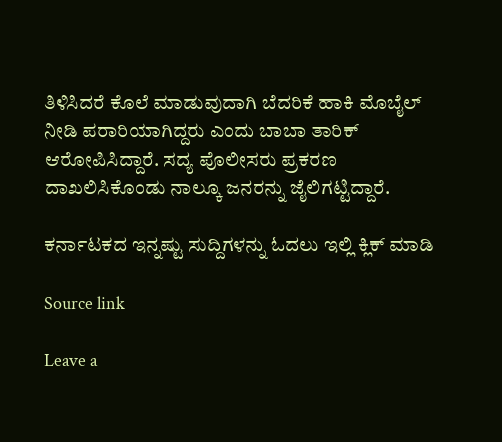ತಿಳಿಸಿದರೆ ಕೊಲೆ ಮಾಡುವುದಾಗಿ ಬೆದರಿಕೆ ಹಾಕಿ ಮೊಬೈಲ್ ನೀಡಿ ಪರಾರಿಯಾಗಿದ್ದರು ಎಂದು ಬಾಬಾ ತಾರಿಕ್ ಆರೋಪಿಸಿದ್ದಾರೆ. ಸದ್ಯ ಪೊಲೀಸರು ಪ್ರಕರಣ ದಾಖಲಿಸಿಕೊಂಡು ನಾಲ್ಕೂ ಜನರನ್ನು ಜೈಲಿಗಟ್ಟಿದ್ದಾರೆ.

ಕರ್ನಾಟಕದ ಇನ್ನಷ್ಟು ಸುದ್ದಿಗಳನ್ನು ಓದಲು ಇಲ್ಲಿ ಕ್ಲಿಕ್ ಮಾಡಿ

Source link

Leave a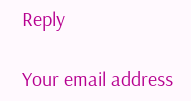Reply

Your email address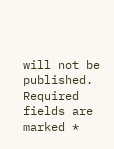will not be published. Required fields are marked *